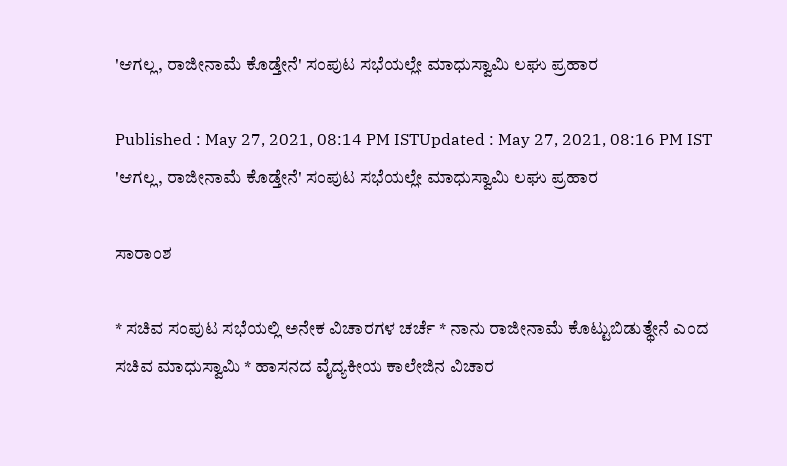'ಆಗಲ್ಲ, ರಾಜೀನಾಮೆ ಕೊಡ್ತೇನೆ' ಸಂಪುಟ ಸಭೆಯಲ್ಲೇ ಮಾಧುಸ್ವಾಮಿ ಲಘು ಪ್ರಹಾರ

Published : May 27, 2021, 08:14 PM ISTUpdated : May 27, 2021, 08:16 PM IST
'ಆಗಲ್ಲ, ರಾಜೀನಾಮೆ ಕೊಡ್ತೇನೆ' ಸಂಪುಟ ಸಭೆಯಲ್ಲೇ ಮಾಧುಸ್ವಾಮಿ ಲಘು ಪ್ರಹಾರ

ಸಾರಾಂಶ

* ಸಚಿವ ಸಂಪುಟ ಸಭೆಯಲ್ಲಿ ಅನೇಕ ವಿಚಾರಗಳ ಚರ್ಚೆ * ನಾನು ರಾಜೀನಾಮೆ ಕೊಟ್ಟುಬಿಡುತ್ಥೇನೆ ಎಂದ ಸಚಿವ ಮಾಧುಸ್ವಾಮಿ * ಹಾಸನದ ವೈದ್ಯಕೀಯ ಕಾಲೇಜಿನ ವಿಚಾರ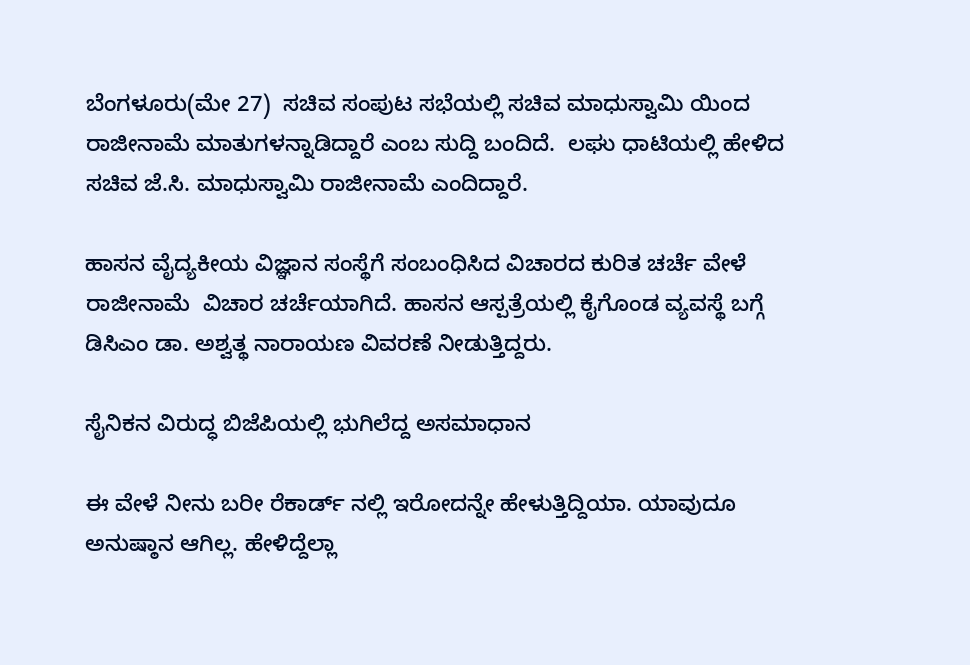ಬೆಂಗಳೂರು(ಮೇ 27)  ಸಚಿವ ಸಂಪುಟ ಸಭೆಯಲ್ಲಿ ಸಚಿವ ಮಾಧುಸ್ವಾಮಿ ಯಿಂದ ರಾಜೀನಾಮೆ ಮಾತುಗಳನ್ನಾಡಿದ್ದಾರೆ ಎಂಬ ಸುದ್ದಿ ಬಂದಿದೆ.  ಲಘು ಧಾಟಿಯಲ್ಲಿ ಹೇಳಿದ ಸಚಿವ ಜೆ.ಸಿ. ಮಾಧುಸ್ವಾಮಿ ರಾಜೀನಾಮೆ ಎಂದಿದ್ದಾರೆ.

ಹಾಸನ ವೈದ್ಯಕೀಯ ವಿಜ್ಞಾನ ಸಂಸ್ಥೆಗೆ ಸಂಬಂಧಿಸಿದ ವಿಚಾರದ ಕುರಿತ ಚರ್ಚೆ ವೇಳೆ ರಾಜೀನಾಮೆ  ವಿಚಾರ ಚರ್ಚೆಯಾಗಿದೆ. ಹಾಸನ ಆಸ್ಪತ್ರೆಯಲ್ಲಿ ಕೈಗೊಂಡ ವ್ಯವಸ್ಥೆ ಬಗ್ಗೆ ಡಿಸಿಎಂ ಡಾ. ಅಶ್ವತ್ಥ ನಾರಾಯಣ ವಿವರಣೆ ನೀಡುತ್ತಿದ್ದರು.

ಸೈನಿಕನ ವಿರುದ್ಧ ಬಿಜೆಪಿಯಲ್ಲಿ ಭುಗಿಲೆದ್ದ ಅಸಮಾಧಾನ

ಈ ವೇಳೆ ನೀನು ಬರೀ ರೆಕಾರ್ಡ್ ನಲ್ಲಿ ಇರೋದನ್ನೇ ಹೇಳುತ್ತಿದ್ದಿಯಾ. ಯಾವುದೂ ಅನುಷ್ಠಾನ ಆಗಿಲ್ಲ. ಹೇಳಿದ್ದೆಲ್ಲಾ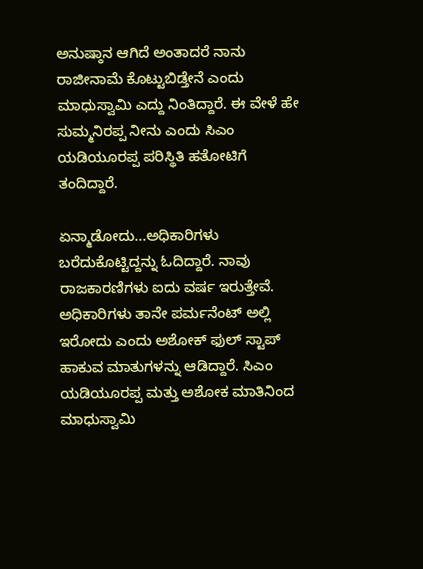ಅನುಷ್ಠಾನ ಆಗಿದೆ ಅಂತಾದರೆ ನಾನು ರಾಜೀನಾಮೆ ಕೊಟ್ಟುಬಿಡ್ತೇನೆ ಎಂದು ಮಾಧುಸ್ವಾಮಿ ಎದ್ದು ನಿಂತಿದ್ದಾರೆ. ಈ ವೇಳೆ ಹೇ ಸುಮ್ಮನಿರಪ್ಪ ನೀನು ಎಂದು ಸಿಎಂ ಯಡಿಯೂರಪ್ಪ ಪರಿಸ್ಥಿತಿ ಹತೋಟಿಗೆ ತಂದಿದ್ದಾರೆ.

ಏನ್ಮಾಡೋದು...ಅಧಿಕಾರಿಗಳು ಬರೆದುಕೊಟ್ಟಿದ್ದನ್ನು ಓದಿದ್ದಾರೆ. ನಾವು ರಾಜಕಾರಣಿಗಳು ಐದು ವರ್ಷ ಇರುತ್ತೇವೆ. ಅಧಿಕಾರಿಗಳು ತಾನೇ ಪರ್ಮನೆಂಟ್ ಅಲ್ಲಿ ಇರೋದು ಎಂದು ಅಶೋಕ್ ಫುಲ್ ಸ್ಟಾಪ್ ಹಾಕುವ ಮಾತುಗಳನ್ನು ಆಡಿದ್ದಾರೆ. ಸಿಎಂ ಯಡಿಯೂರಪ್ಪ ಮತ್ತು ಅಶೋಕ ಮಾತಿನಿಂದ  ಮಾಧುಸ್ವಾಮಿ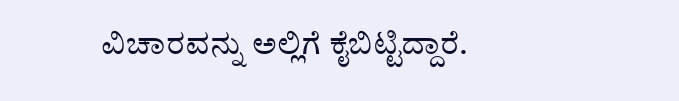ವಿಚಾರವನ್ನು ಅಲ್ಲಿಗೆ ಕೈಬಿಟ್ಟಿದ್ದಾರೆ.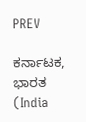PREV

ಕರ್ನಾಟಕ, ಭಾರತ (India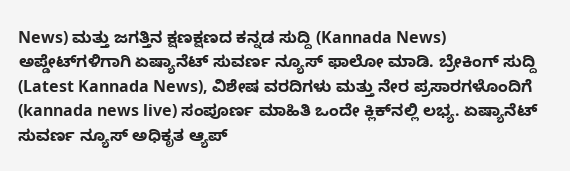News) ಮತ್ತು ಜಗತ್ತಿನ ಕ್ಷಣಕ್ಷಣದ ಕನ್ನಡ ಸುದ್ದಿ (Kannada News) ಅಪ್ಡೇಟ್‌ಗಳಿಗಾಗಿ ಏಷ್ಯಾನೆಟ್ ಸುವರ್ಣ ನ್ಯೂಸ್‌ ಫಾಲೋ ಮಾಡಿ. ಬ್ರೇಕಿಂಗ್ ಸುದ್ದಿ (Latest Kannada News), ವಿಶೇಷ ವರದಿಗಳು ಮತ್ತು ನೇರ ಪ್ರಸಾರಗಳೊಂದಿಗೆ (kannada news live) ಸಂಪೂರ್ಣ ಮಾಹಿತಿ ಒಂದೇ ಕ್ಲಿಕ್‌ನಲ್ಲಿ ಲಭ್ಯ. ಏಷ್ಯಾನೆಟ್ ಸುವರ್ಣ ನ್ಯೂಸ್ ಅಧಿಕೃತ ಆ್ಯಪ್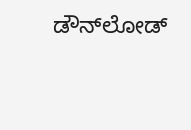ಡೌನ್‌ಲೋಡ್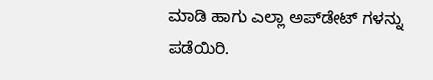ಮಾಡಿ ಹಾಗು ಎಲ್ಲಾ ಅಪ್‌ಡೇಟ್ ಗಳನ್ನು ಪಡೆಯಿರಿ.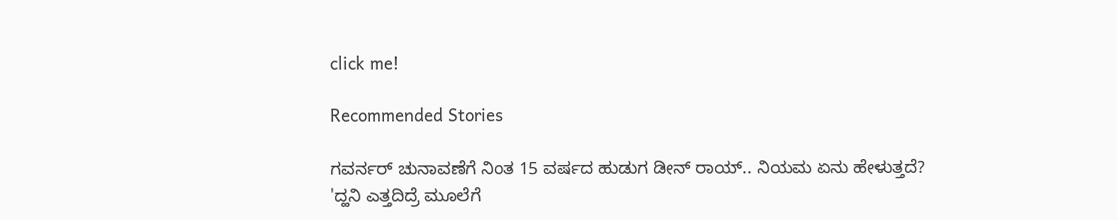click me!

Recommended Stories

ಗವರ್ನರ್ ಚುನಾವಣೆಗೆ ನಿಂತ 15 ವರ್ಷದ ಹುಡುಗ‌ ಡೀನ್ ರಾಯ್.. ನಿಯಮ ಏನು ಹೇಳುತ್ತದೆ?
'ದ್ಹನಿ ಎತ್ತದಿದ್ರೆ ಮೂಲೆಗೆ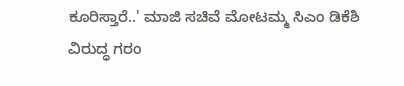ಕೂರಿಸ್ತಾರೆ..' ಮಾಜಿ ಸಚಿವೆ ಮೋಟಮ್ಮ ಸಿಎಂ ಡಿಕೆಶಿ ವಿರುದ್ಧ ಗರಂ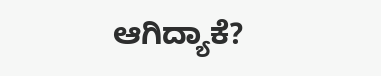ಆಗಿದ್ಯಾಕೆ?